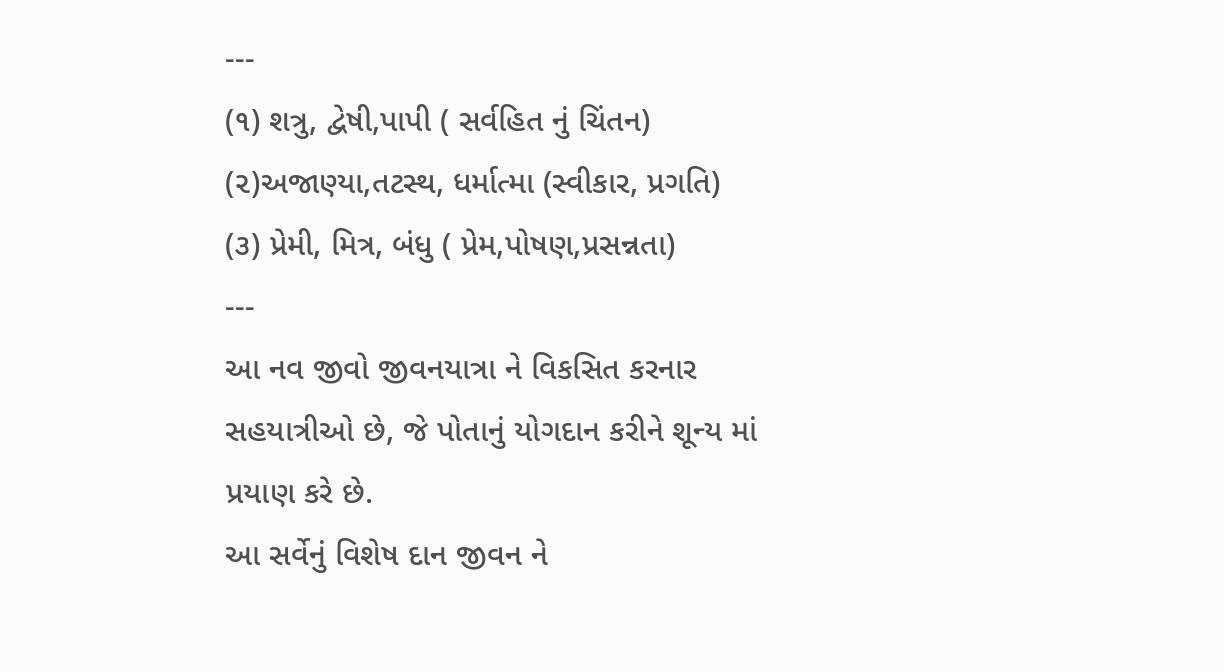---
(૧) શત્રુ, દ્વેષી,પાપી ( સર્વહિત નું ચિંતન)
(૨)અજાણ્યા,તટસ્થ, ધર્માત્મા (સ્વીકાર, પ્રગતિ)
(૩) પ્રેમી, મિત્ર, બંધુ ( પ્રેમ,પોષણ,પ્રસન્નતા)
---
આ નવ જીવો જીવનયાત્રા ને વિકસિત કરનાર સહયાત્રીઓ છે, જે પોતાનું યોગદાન કરીને શૂન્ય માં પ્રયાણ કરે છે.
આ સર્વેનું વિશેષ દાન જીવન ને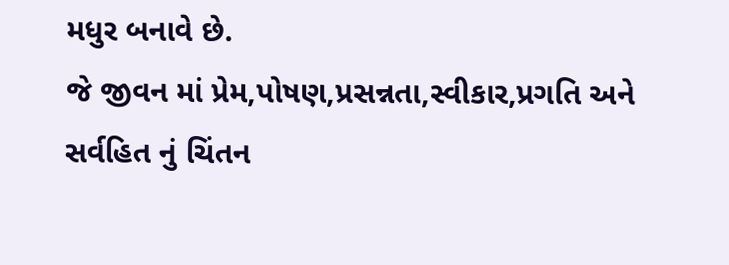મધુર બનાવે છે.
જે જીવન માં પ્રેમ,પોષણ,પ્રસન્નતા,સ્વીકાર,પ્રગતિ અને સર્વહિત નું ચિંતન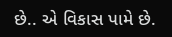છે.. એ વિકાસ પામે છે.